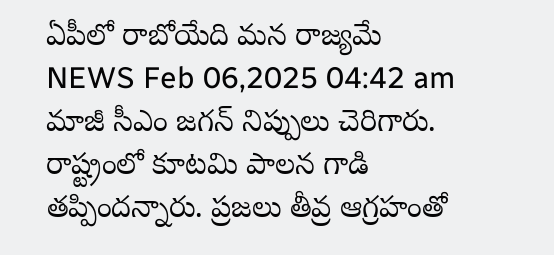ఏపీలో రాబోయేది మన రాజ్యమే
NEWS Feb 06,2025 04:42 am
మాజీ సీఎం జగన్ నిప్పులు చెరిగారు. రాష్ట్రంలో కూటమి పాలన గాడి తప్పిందన్నారు. ప్రజలు తీవ్ర ఆగ్రహంతో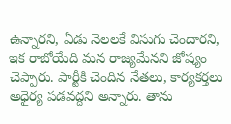ఉన్నారని, ఏడు నెలలకే విసుగు చెందారని, ఇక రాబోయేది మన రాజ్యమేనని జోష్యం చెప్పారు. పార్టీకి చెందిన నేతలు, కార్యకర్తలు అధైర్య పడవద్దని అన్నారు. తాను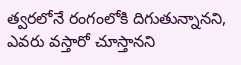త్వరలోనే రంగంలోకి దిగుతున్నానని, ఎవరు వస్తారో చూస్తానని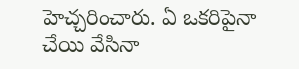హెచ్చరించారు. ఏ ఒకరిపైనా చేయి వేసినా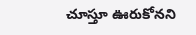చూస్తూ ఊరుకోనని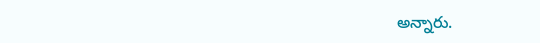అన్నారు.